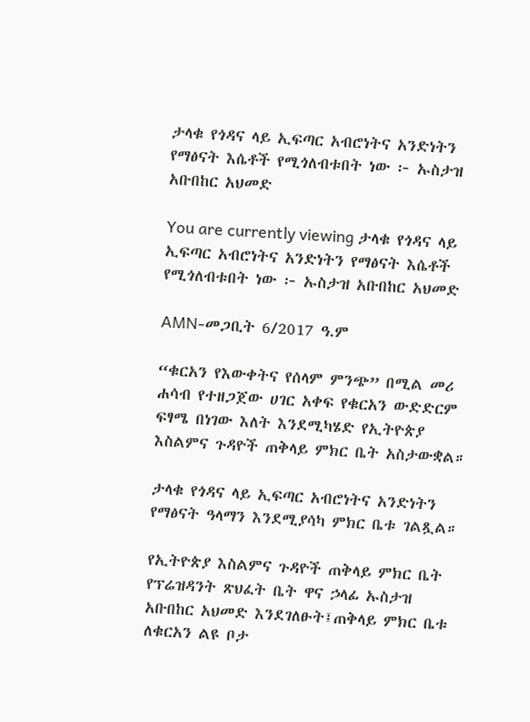ታላቁ የጎዳና ላይ ኢፍጣር አብሮነትና አንድነትን የማፅናት እሴቶች የሚጎለብቱበት ነው ፦ ኡስታዝ አቡበከር አህመድ

You are currently viewing ታላቁ የጎዳና ላይ ኢፍጣር አብሮነትና አንድነትን የማፅናት እሴቶች የሚጎለብቱበት ነው ፦ ኡስታዝ አቡበከር አህመድ

AMN-መጋቢት 6/2017 ዓ.ም

“ቁርአን የእውቀትና የሰላም ምንጭ” በሚል መሪ ሐሳብ የተዘጋጀው ሀገር አቀፍ የቁርአን ውድድርም ፍፃሜ በነገው እለት እንደሚካሄድ የኢትዮጵያ እስልምና ጉዳዮች ጠቅላይ ምክር ቤት አስታውቋል።

ታላቁ የጎዳና ላይ ኢፍጣር አብሮነትና አንድነትን የማፅናት ዓላማን እንደሚያሳካ ምክር ቤቱ ገልጿል።

የኢትዮጵያ እስልምና ጉዳዮች ጠቅላይ ምክር ቤት የፕሬዝዳንት ጽህፈት ቤት ዋና ኃላፊ ኡስታዝ አቡበከር አህመድ እንደገለፁት፤ጠቅላይ ምክር ቤቱ ለቁርአን ልዩ ቦታ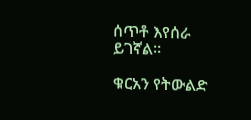ሰጥቶ እየሰራ ይገኛል።

ቁርአን የትውልድ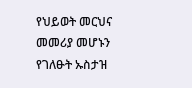የህይወት መርህና መመሪያ መሆኑን የገለፁት ኡስታዝ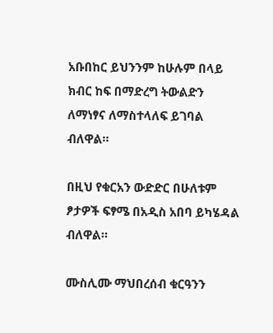አቡበከር ይህንንም ከሁሉም በላይ ክብር ከፍ በማድረግ ትውልድን ለማነፃና ለማስተላለፍ ይገባል ብለዋል።

በዚህ የቁርአን ውድድር በሁለቱም ፆታዎች ፍፃሜ በአዲስ አበባ ይካሄዳል ብለዋል።

ሙስሊሙ ማህበረሰብ ቁርዓንን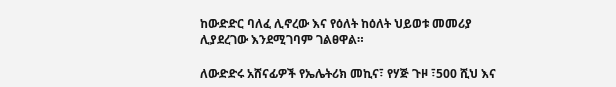ከውድድር ባለፈ ሊኖረው እና የዕለት ከዕለት ህይወቱ መመሪያ ሊያደረገው እንደሚገባም ገልፀዋል።

ለውድድሩ አሸናፊዎች የኤሌትሪክ መኪና፣ የሃጅ ጉዞ ፣500 ሺህ እና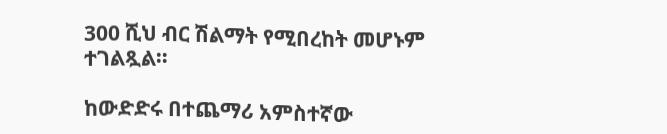300 ሺህ ብር ሽልማት የሚበረከት መሆኑም ተገልጿል።

ከውድድሩ በተጨማሪ አምስተኛው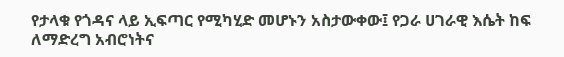የታላቁ የጎዳና ላይ ኢፍጣር የሚካሂድ መሆኑን አስታውቀው፤ የጋራ ሀገራዊ እሴት ከፍ ለማድረግ አብሮነትና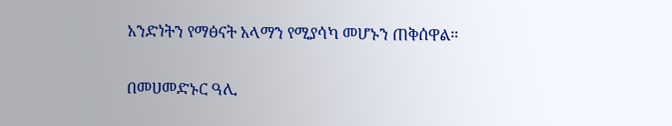አንድነትን የማፅናት አላማን የሚያሳካ መሆኑን ጠቅሰዋል።

በመሀመድኑር ዓሊ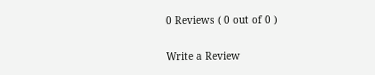0 Reviews ( 0 out of 0 )

Write a Review